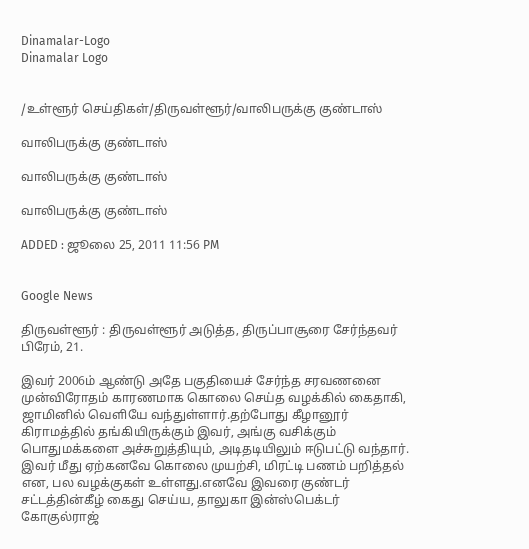Dinamalar-Logo
Dinamalar Logo


/உள்ளூர் செய்திகள்/திருவள்ளூர்/வாலிபருக்கு குண்டாஸ்

வாலிபருக்கு குண்டாஸ்

வாலிபருக்கு குண்டாஸ்

வாலிபருக்கு குண்டாஸ்

ADDED : ஜூலை 25, 2011 11:56 PM


Google News

திருவள்ளூர் : திருவள்ளூர் அடுத்த, திருப்பாசூரை சேர்ந்தவர் பிரேம், 21.

இவர் 2006ம் ஆண்டு அதே பகுதியைச் சேர்ந்த சரவணனை முன்விரோதம் காரணமாக கொலை செய்த வழக்கில் கைதாகி, ஜாமினில் வெளியே வந்துள்ளார்.தற்போது கீழானூர் கிராமத்தில் தங்கியிருக்கும் இவர், அங்கு வசிக்கும் பொதுமக்களை அச்சுறுத்தியும், அடிதடியிலும் ஈடுபட்டு வந்தார். இவர் மீது ஏற்கனவே கொலை முயற்சி, மிரட்டி பணம் பறித்தல் என, பல வழக்குகள் உள்ளது.எனவே இவரை குண்டர் சட்டத்தின்கீழ் கைது செய்ய, தாலுகா இன்ஸ்பெக்டர் கோகுல்ராஜ்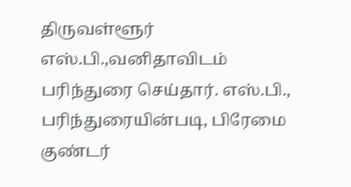திருவள்ளூர் எஸ்.பி.,வனிதாவிடம் பரிந்துரை செய்தார். எஸ்.பி., பரிந்துரையின்படி, பிரேமை குண்டர்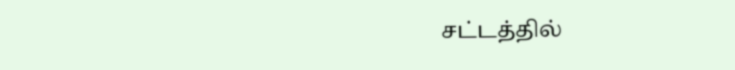சட்டத்தில்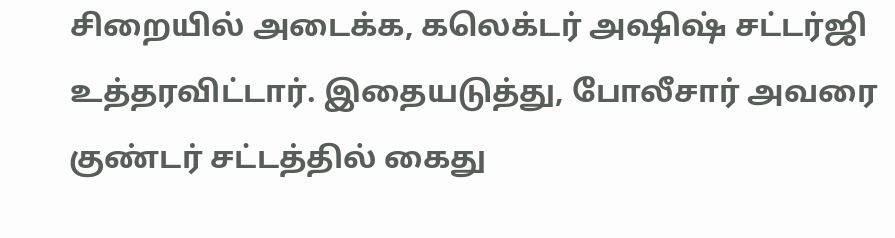சிறையில் அடைக்க, கலெக்டர் அஷிஷ் சட்டர்ஜி உத்தரவிட்டார். இதையடுத்து, போலீசார் அவரை குண்டர் சட்டத்தில் கைது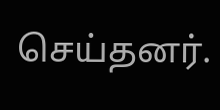செய்தனர்.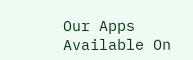Our Apps Available On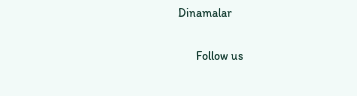Dinamalar

      Follow us